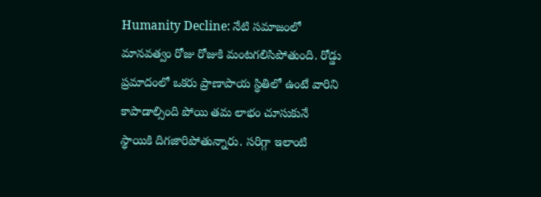Humanity Decline: నేటి సమాజంలో మానవత్వం రోజు రోజుకి మంటగలిసిపోతుంది. రోడ్డు ప్రమాదంలో ఒకరు ప్రాణాపాయ స్థితిలో ఉంటే వారిని కాపాడాల్సింది పోయి తమ లాభం చూసుకునే స్థాయికి దిగజారిపోతున్నారు. సరిగ్గా ఇలాంటి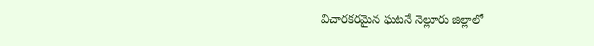విచారకరమైన ఘటనే నెల్లూరు జిల్లాలో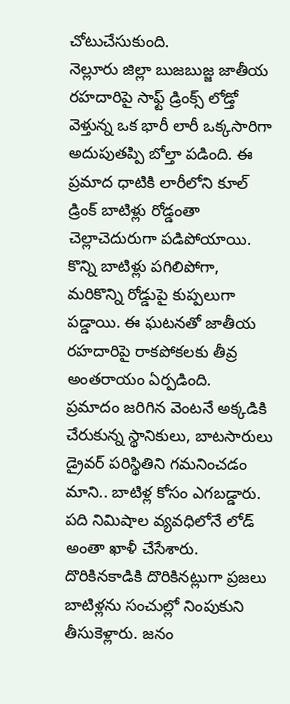చోటుచేసుకుంది.
నెల్లూరు జిల్లా బుజబుజ్జ జాతీయ రహదారిపై సాఫ్ట్ డ్రింక్స్ లోడ్తో వెళ్తున్న ఒక భారీ లారీ ఒక్కసారిగా అదుపుతప్పి బోల్తా పడింది. ఈ ప్రమాద ధాటికి లారీలోని కూల్ డ్రింక్ బాటిళ్లు రోడ్డంతా చెల్లాచెదురుగా పడిపోయాయి. కొన్ని బాటిళ్లు పగిలిపోగా, మరికొన్ని రోడ్డుపై కుప్పలుగా పడ్డాయి. ఈ ఘటనతో జాతీయ రహదారిపై రాకపోకలకు తీవ్ర అంతరాయం ఏర్పడింది.
ప్రమాదం జరిగిన వెంటనే అక్కడికి చేరుకున్న స్థానికులు, బాటసారులు డ్రైవర్ పరిస్థితిని గమనించడం మాని.. బాటిళ్ల కోసం ఎగబడ్డారు. పది నిమిషాల వ్యవధిలోనే లోడ్ అంతా ఖాళీ చేసేశారు. దొరికినకాడికి దొరికినట్లుగా ప్రజలు బాటిళ్లను సంచుల్లో నింపుకుని తీసుకెళ్లారు. జనం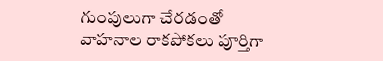గుంపులుగా చేరడంతో వాహనాల రాకపోకలు పూర్తిగా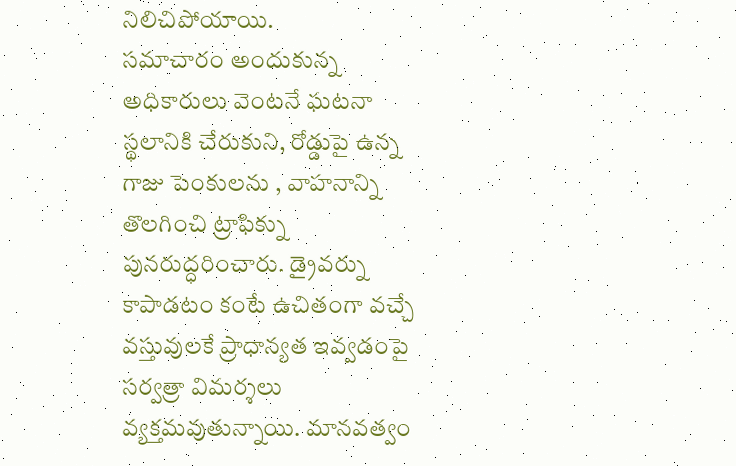నిలిచిపోయాయి.
సమాచారం అందుకున్న అధికారులు వెంటనే ఘటనా స్థలానికి చేరుకుని, రోడ్డుపై ఉన్న గాజు పెంకులను , వాహనాన్ని తొలగించి ట్రాఫిక్ను పునరుద్ధరించారు. డ్రైవర్ను కాపాడటం కంటే ఉచితంగా వచ్చే వస్తువులకే ప్రాధాన్యత ఇవ్వడంపై సర్వత్రా విమర్శలు వ్యక్తమవుతున్నాయి. మానవత్వం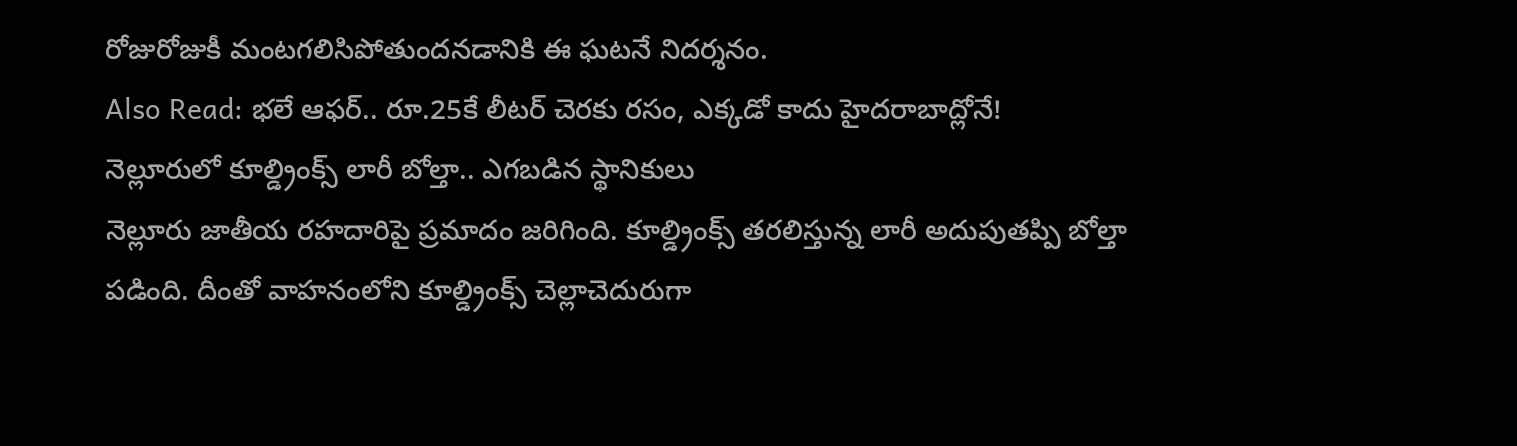రోజురోజుకీ మంటగలిసిపోతుందనడానికి ఈ ఘటనే నిదర్శనం.
Also Read: భలే ఆఫర్.. రూ.25కే లీటర్ చెరకు రసం, ఎక్కడో కాదు హైదరాబాద్లోనే!
నెల్లూరులో కూల్డ్రింక్స్ లారీ బోల్తా.. ఎగబడిన స్థానికులు
నెల్లూరు జాతీయ రహదారిపై ప్రమాదం జరిగింది. కూల్డ్రింక్స్ తరలిస్తున్న లారీ అదుపుతప్పి బోల్తా పడింది. దీంతో వాహనంలోని కూల్డ్రింక్స్ చెల్లాచెదురుగా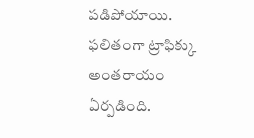పడిపోయాయి. ఫలితంగా ట్రాఫిక్కు అంతరాయం ఏర్పడింది.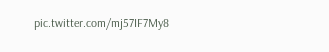pic.twitter.com/mj57IF7My8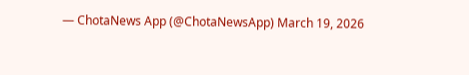— ChotaNews App (@ChotaNewsApp) March 19, 2026